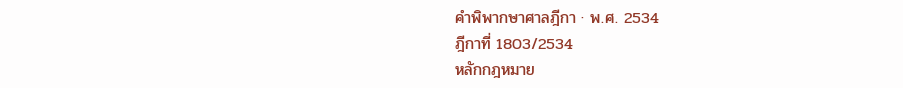คำพิพากษาศาลฎีกา · พ.ศ. 2534
ฎีกาที่ 1803/2534
หลักกฎหมาย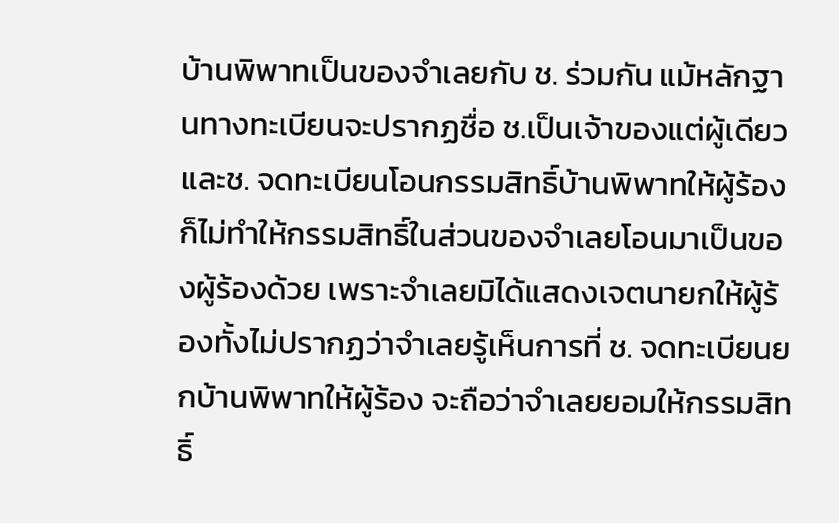บ้านพิพาทเป็นของจำเลยกับ ช. ร่วมกัน แม้หลักฐานทางทะเบียนจะปรากฏชื่อ ช.เป็นเจ้าของแต่ผู้เดียวและช. จดทะเบียนโอนกรรมสิทธิ์บ้านพิพาทให้ผู้ร้อง ก็ไม่ทำให้กรรมสิทธิ์ในส่วนของจำเลยโอนมาเป็นของผู้ร้องด้วย เพราะจำเลยมิได้แสดงเจตนายกให้ผู้ร้องทั้งไม่ปรากฏว่าจำเลยรู้เห็นการที่ ช. จดทะเบียนยกบ้านพิพาทให้ผู้ร้อง จะถือว่าจำเลยยอมให้กรรมสิทธิ์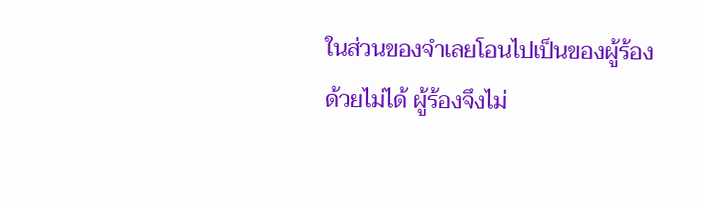ในส่วนของจำเลยโอนไปเป็นของผู้ร้องด้วยไม่ได้ ผู้ร้องจึงไม่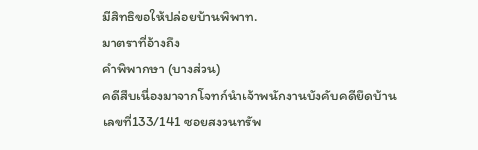มีสิทธิขอให้ปล่อยบ้านพิพาท.
มาตราที่อ้างถึง
คำพิพากษา (บางส่วน)
คดีสืบเนื่องมาจากโจทก์นำเจ้าพนักงานบังคับคดียึดบ้านเลขที่133/141 ซอยสงวนทรัพ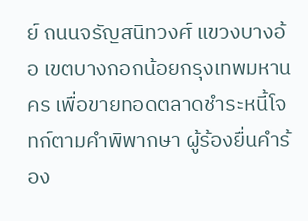ย์ ถนนจรัญสนิทวงศ์ แขวงบางอ้อ เขตบางกอกน้อยกรุงเทพมหานคร เพื่อขายทอดตลาดชำระหนี้โจทก์ตามคำพิพากษา ผู้ร้องยื่นคำร้อง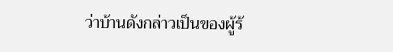ว่าบ้านดังกล่าวเป็นของผู้ร้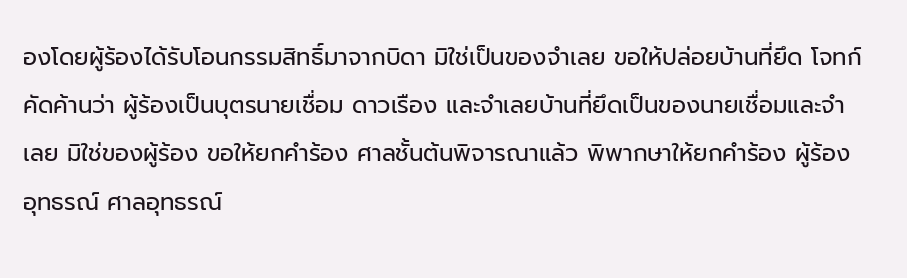องโดยผู้ร้องได้รับโอนกรรมสิทธิ์มาจากบิดา มิใช่เป็นของจำเลย ขอให้ปล่อยบ้านที่ยึด โจทก์คัดค้านว่า ผู้ร้องเป็นบุตรนายเชื่อม ดาวเรือง และจำเลยบ้านที่ยึดเป็นของนายเชื่อมและจำเลย มิใช่ของผู้ร้อง ขอให้ยกคำร้อง ศาลชั้นต้นพิจารณาแล้ว พิพากษาให้ยกคำร้อง ผู้ร้องอุทธรณ์ ศาลอุทธรณ์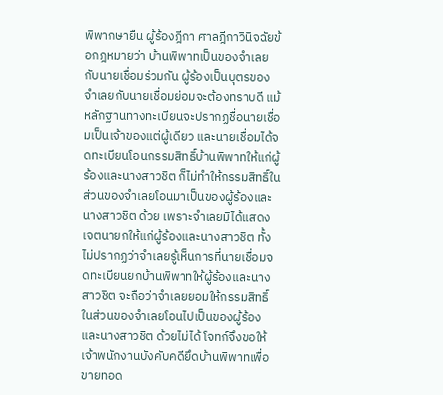พิพากษายืน ผู้ร้องฎีกา ศาลฎีกาวินิจฉัยข้อกฎหมายว่า บ้านพิพาทเป็นของจำเลยกับนายเชื่อมร่วมกัน ผู้ร้องเป็นบุตรของจำเลยกับนายเชื่อมย่อมจะต้องทราบดี แม้หลักฐานทางทะเบียนจะปรากฏชื่อนายเชื่อมเป็นเจ้าของแต่ผู้เดียว และนายเชื่อมได้จดทะเบียนโอนกรรมสิทธิ์บ้านพิพาทให้แก่ผู้ร้องและนางสาวชิต ก็ไม่ทำให้กรรมสิทธิ์ในส่วนของจำเลยโอนมาเป็นของผู้ร้องและนางสาวชิต ด้วย เพราะจำเลยมิได้แสดงเจตนายกให้แก่ผู้ร้องและนางสาวชิต ทั้งไม่ปรากฏว่าจำเลยรู้เห็นการที่นายเชื่อมจดทะเบียนยกบ้านพิพาทให้ผู้ร้องและนางสาวชิต จะถือว่าจำเลยยอมให้กรรมสิทธิ์ในส่วนของจำเลยโอนไปเป็นของผู้ร้องและนางสาวชิต ด้วยไม่ได้ โจทก์จึงขอให้เจ้าพนักงานบังคับคดียึดบ้านพิพาทเพื่อขายทอด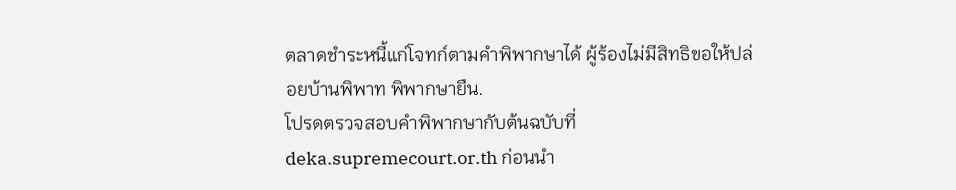ตลาดชำระหนี้แก่โจทก์ตามคำพิพากษาได้ ผู้ร้องไม่มีสิทธิขอให้ปล่อยบ้านพิพาท พิพากษายืน.
โปรดตรวจสอบคำพิพากษากับต้นฉบับที่ deka.supremecourt.or.th ก่อนนำ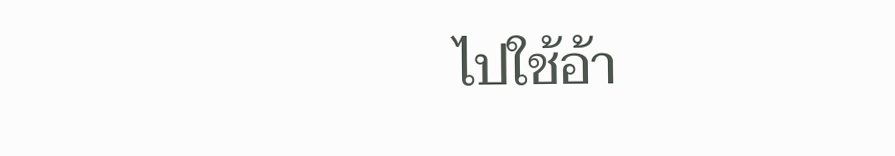ไปใช้อ้า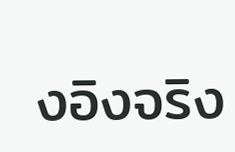งอิงจริง